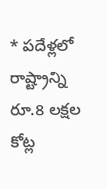* పదేళ్లలో రాష్ట్రాన్ని రూ.8 లక్షల కోట్ల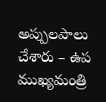అప్పులపాలు చేశారు – ఉప ముఖ్యమంత్రి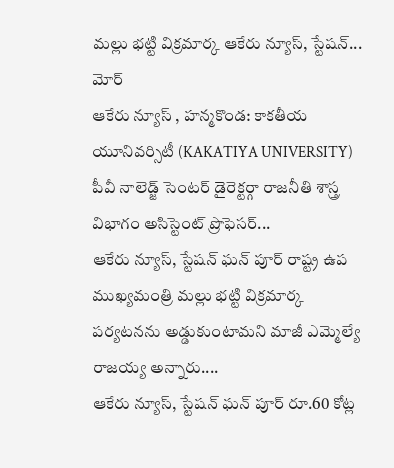మల్లు భట్టి విక్రమార్క ఆకేరు న్యూస్, స్టేషన్...
మోర్
ఆకేరు న్యూస్ , హన్మకొండ: కాకతీయ యూనివర్సిటీ (KAKATIYA UNIVERSITY) పీవీ నాలెడ్జ్ సెంటర్ డైరెక్టర్గా రాజనీతి శాస్త్ర విభాగం అసిస్టెంట్ ప్రొఫెసర్...
ఆకేరు న్యూస్, స్టేషన్ ఘన్ పూర్ రాష్ట్ర ఉప ముఖ్యమంత్రి మల్లు భట్టి విక్రమార్క పర్యటనను అడ్డుకుంటామని మాజీ ఎమ్మెల్యే రాజయ్య అన్నారు....
ఆకేరు న్యూస్, స్టేషన్ ఘన్ పూర్ రూ.60 కోట్ల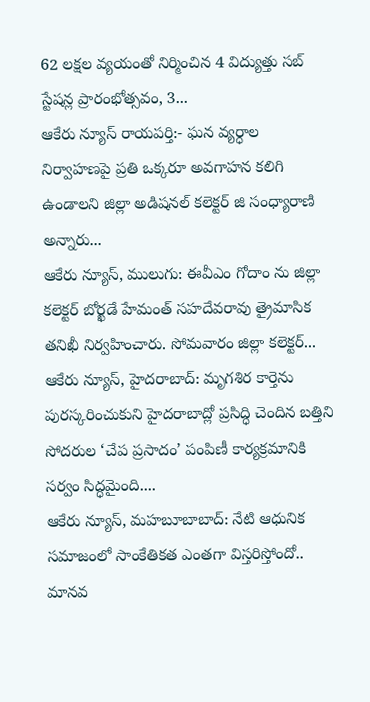62 లక్షల వ్యయంతో నిర్మించిన 4 విద్యుత్తు సబ్ స్టేషన్ల ప్రారంభోత్సవం, 3...
ఆకేరు న్యూస్ రాయపర్తి:- ఘన వ్యర్ధాల నిర్వాహణపై ప్రతి ఒక్కరూ అవగాహన కలిగి ఉండాలని జిల్లా అడిషనల్ కలెక్టర్ జి సంధ్యారాణి అన్నారు...
ఆకేరు న్యూస్, ములుగు: ఈవీఎం గోదాం ను జిల్లా కలెక్టర్ బోర్ఖడే హేమంత్ సహదేవరావు త్రైమాసిక తనిఖీ నిర్వహించారు. సోమవారం జిల్లా కలెక్టర్...
ఆకేరు న్యూస్, హైదరాబాద్: మృగశిర కార్తెను పురస్కరించుకుని హైదరాబాద్లో ప్రసిద్ధి చెందిన బత్తిని సోదరుల ‘చేప ప్రసాదం’ పంపిణీ కార్యక్రమానికి సర్వం సిద్ధమైంది....
ఆకేరు న్యూస్, మహబూబాబాద్: నేటి ఆధునిక సమాజంలో సాంకేతికత ఎంతగా విస్తరిస్తోందో.. మానవ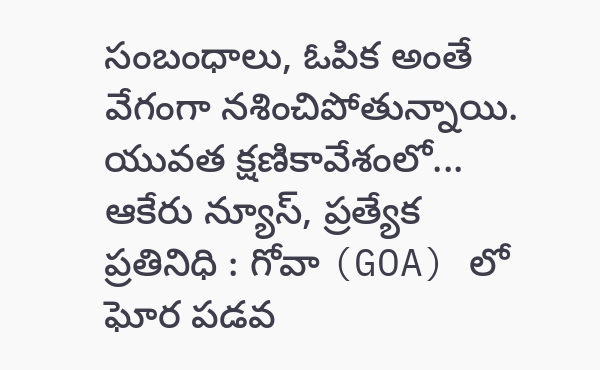సంబంధాలు, ఓపిక అంతే వేగంగా నశించిపోతున్నాయి. యువత క్షణికావేశంలో...
ఆకేరు న్యూస్, ప్రత్యేక ప్రతినిధి : గోవా (GOA) లో ఘోర పడవ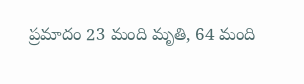ప్రమాదం 23 మంది మృతి, 64 మంది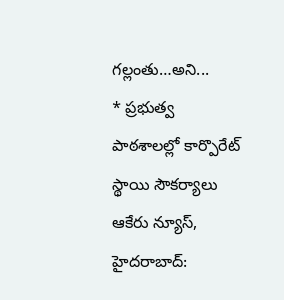గల్లంతు…అని...
* ప్రభుత్వ పాఠశాలల్లో కార్పొరేట్ స్థాయి సౌకర్యాలు ఆకేరు న్యూస్, హైదరాబాద్: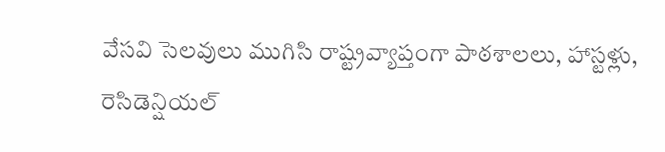వేసవి సెలవులు ముగిసి రాష్ట్రవ్యాప్తంగా పాఠశాలలు, హాస్టళ్లు, రెసిడెన్షియల్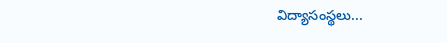విద్యాసంస్థలు...